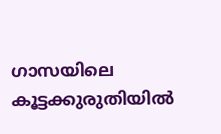ഗാസയിലെ കൂട്ടക്കുരുതിയിൽ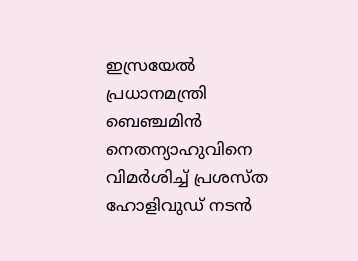ഇസ്രയേൽ പ്രധാനമന്ത്രി ബെഞ്ചമിൻ നെതന്യാഹുവിനെ വിമർശിച്ച് പ്രശസ്ത ഹോളിവുഡ് നടൻ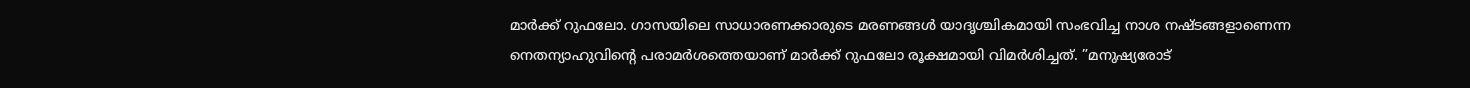മാർക്ക് റുഫലോ. ഗാസയിലെ സാധാരണക്കാരുടെ മരണങ്ങൾ യാദൃശ്ചികമായി സംഭവിച്ച നാശ നഷ്ടങ്ങളാണെന്ന നെതന്യാഹുവിന്റെ പരാമർശത്തെയാണ് മാർക്ക് റുഫലോ രൂക്ഷമായി വിമർശിച്ചത്. ”മനുഷ്യരോട്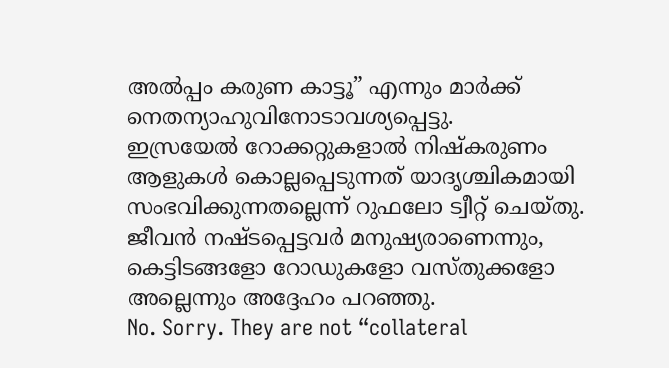അൽപ്പം കരുണ കാട്ടൂ” എന്നും മാർക്ക് നെതന്യാഹുവിനോടാവശ്യപ്പെട്ടു.
ഇസ്രയേൽ റോക്കറ്റുകളാൽ നിഷ്കരുണം ആളുകൾ കൊല്ലപ്പെടുന്നത് യാദൃശ്ചികമായി സംഭവിക്കുന്നതല്ലെന്ന് റുഫലോ ട്വീറ്റ് ചെയ്തു. ജീവൻ നഷ്ടപ്പെട്ടവർ മനുഷ്യരാണെന്നും, കെട്ടിടങ്ങളോ റോഡുകളോ വസ്തുക്കളോ അല്ലെന്നും അദ്ദേഹം പറഞ്ഞു.
No. Sorry. They are not “collateral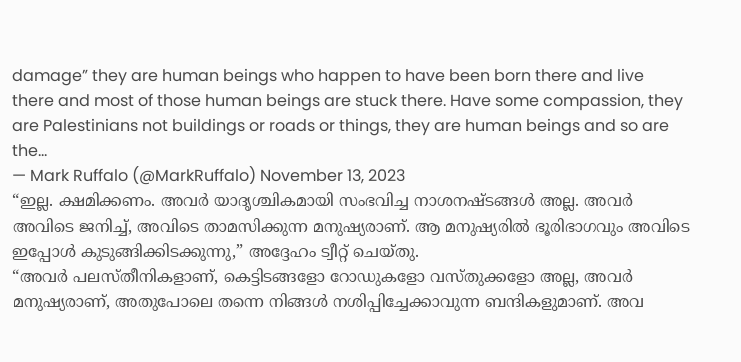damage” they are human beings who happen to have been born there and live there and most of those human beings are stuck there. Have some compassion, they are Palestinians not buildings or roads or things, they are human beings and so are the…
— Mark Ruffalo (@MarkRuffalo) November 13, 2023
“ഇല്ല. ക്ഷമിക്കണം. അവർ യാദൃശ്ചികമായി സംഭവിച്ച നാശനഷ്ടങ്ങൾ അല്ല. അവർ അവിടെ ജനിച്ച്, അവിടെ താമസിക്കുന്ന മനുഷ്യരാണ്. ആ മനുഷ്യരിൽ ഭൂരിഭാഗവും അവിടെ ഇപ്പോൾ കുടുങ്ങിക്കിടക്കുന്നു,” അദ്ദേഹം ട്വീറ്റ് ചെയ്തു.
“അവർ പലസ്തീനികളാണ്, കെട്ടിടങ്ങളോ റോഡുകളോ വസ്തുക്കളോ അല്ല, അവർ മനുഷ്യരാണ്, അതുപോലെ തന്നെ നിങ്ങൾ നശിപ്പിച്ചേക്കാവുന്ന ബന്ദികളുമാണ്. അവ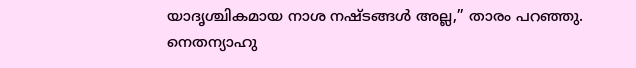യാദൃശ്ചികമായ നാശ നഷ്ടങ്ങൾ അല്ല,” താരം പറഞ്ഞു. നെതന്യാഹു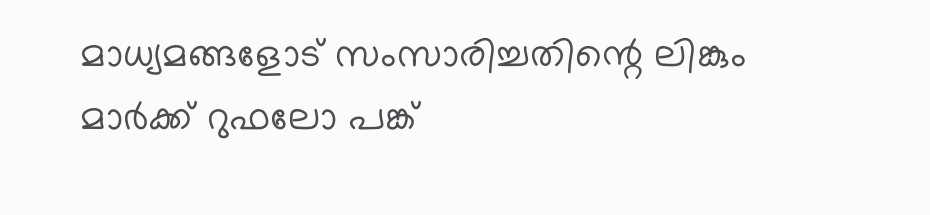മാധ്യമങ്ങളോട് സംസാരിച്ചതിന്റെ ലിങ്കും മാർക്ക് റുഫലോ പങ്ക്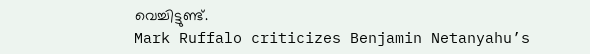വെച്ചിട്ടുണ്ട്.
Mark Ruffalo criticizes Benjamin Netanyahu’s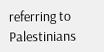referring to Palestinians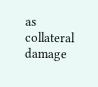as collateral damage